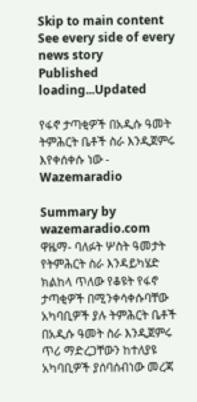Skip to main content
See every side of every news story
Published loading...Updated

የፋኖ ታጣቂዎች በአዲሱ ዓመት ትምሕርት ቤቶች ስራ እንዲጀምሩ እየቀሰቀሱ ነው - Wazemaradio

Summary by wazemaradio.com
ዋዜማ- ባለፉት ሦስት ዓመታት የትምሕርት ስራ እንዳይካሄድ ክልከላ ጥለው የቆዩት የፋኖ ታጣቂዎች በሚንቀሳቀሱባቸው አካባቢዎች ያሉ ትምሕርት ቤቶች በአዲሱ ዓመት ስራ እንዲጀምሩ ጥሪ ማድረጋቸውን ከተለያዩ አካባቢዎች ያሰባሰብነው መረጃ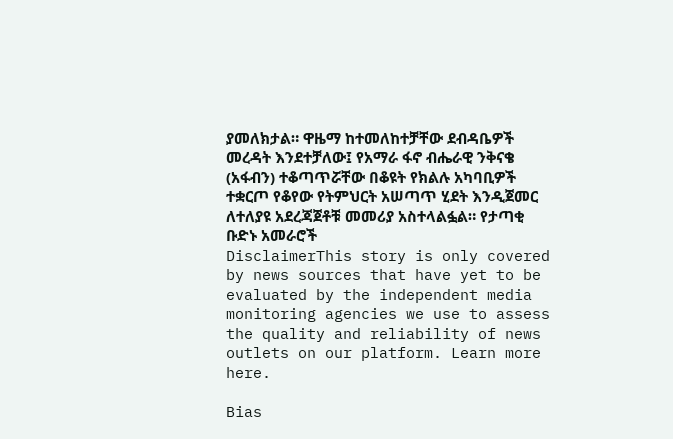ያመለክታል። ዋዜማ ከተመለከተቻቸው ደብዳቤዎች መረዳት እንደተቻለው፤ የአማራ ፋኖ ብሔራዊ ንቅናቄ (አፋብን) ተቆጣጥሯቸው በቆዩት የክልሉ አካባቢዎች ተቋርጦ የቆየው የትምህርት አሠጣጥ ሂደት እንዲጀመር ለተለያዩ አደረጃጀቶቹ መመሪያ አስተላልፏል። የታጣቂ ቡድኑ አመራሮች
DisclaimerThis story is only covered by news sources that have yet to be evaluated by the independent media monitoring agencies we use to assess the quality and reliability of news outlets on our platform. Learn more here.

Bias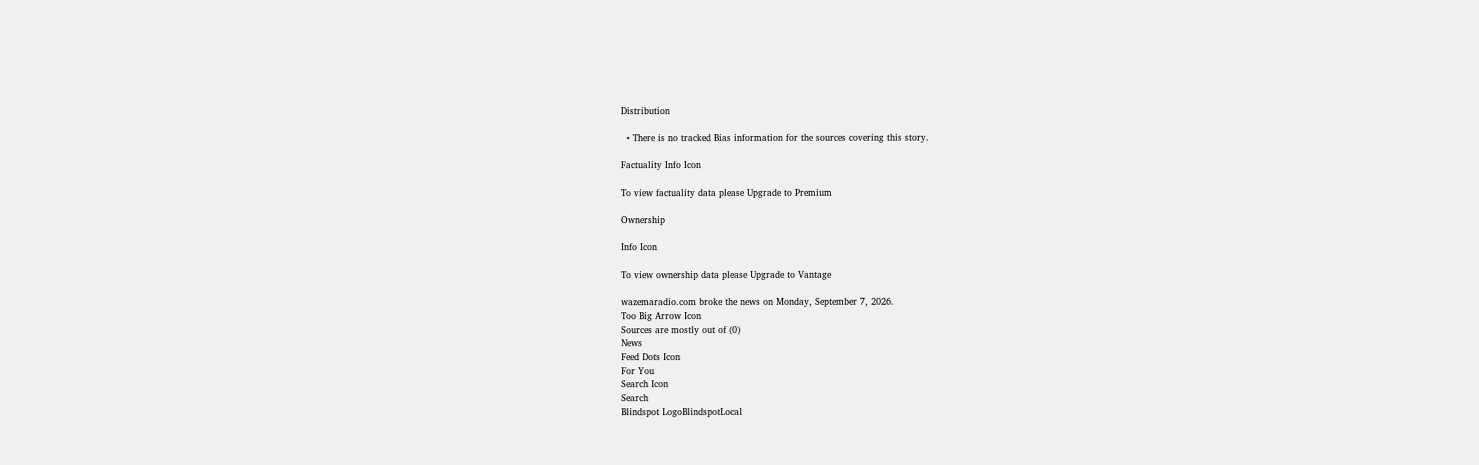Distribution

  • There is no tracked Bias information for the sources covering this story.

Factuality Info Icon

To view factuality data please Upgrade to Premium

Ownership

Info Icon

To view ownership data please Upgrade to Vantage

wazemaradio.com broke the news on Monday, September 7, 2026.
Too Big Arrow Icon
Sources are mostly out of (0)
News
Feed Dots Icon
For You
Search Icon
Search
Blindspot LogoBlindspotLocal